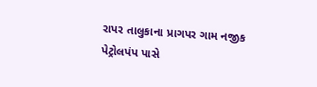રાપર તાલુકાના પ્રાગપર ગામ નજીક પેટ્રોલપંપ પાસે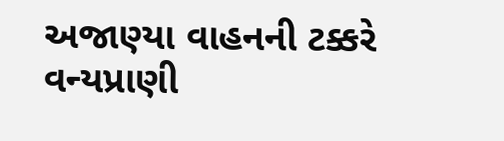અજાણ્યા વાહનની ટક્કરે વન્યપ્રાણી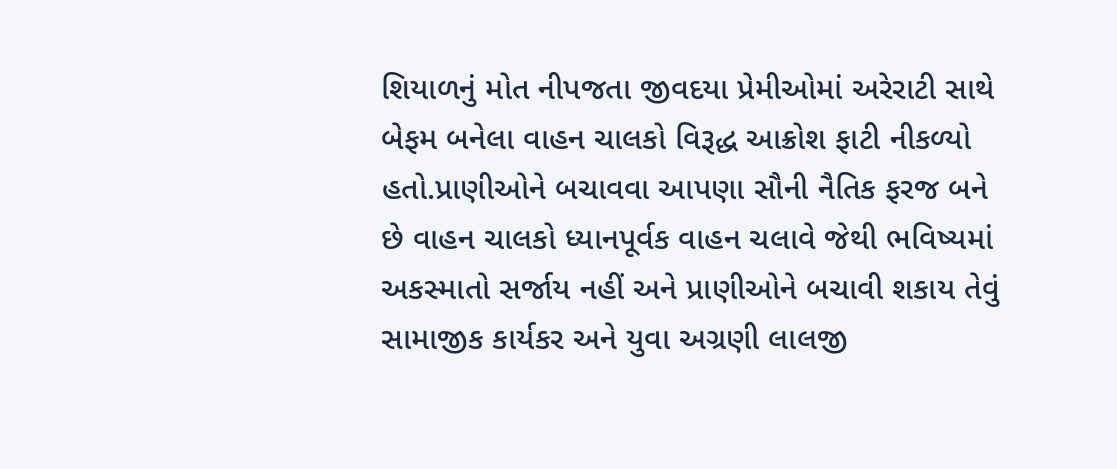શિયાળનું મોત નીપજતા જીવદયા પ્રેમીઓમાં અરેરાટી સાથે બેફમ બનેલા વાહન ચાલકો વિરૂદ્ધ આક્રોશ ફાટી નીકળ્યો હતો.પ્રાણીઓને બચાવવા આપણા સૌની નૈતિક ફરજ બને છે વાહન ચાલકો ધ્યાનપૂર્વક વાહન ચલાવે જેથી ભવિષ્યમાં અકસ્માતો સર્જાય નહીં અને પ્રાણીઓને બચાવી શકાય તેવું સામાજીક કાર્યકર અને યુવા અગ્રણી લાલજી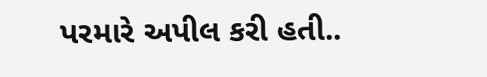પરમારે અપીલ કરી હતી..